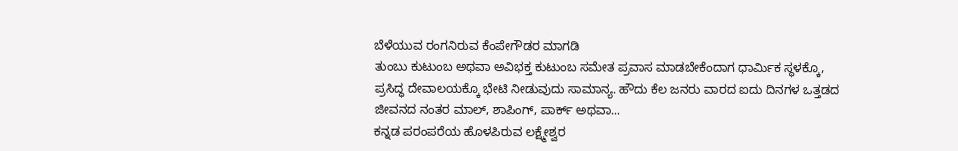ಬೆಳೆಯುವ ರಂಗನಿರುವ ಕೆಂಪೇಗೌಡರ ಮಾಗಡಿ
ತುಂಬು ಕುಟುಂಬ ಅಥವಾ ಅವಿಭಕ್ತ ಕುಟುಂಬ ಸಮೇತ ಪ್ರವಾಸ ಮಾಡಬೇಕೆಂದಾಗ ಧಾರ್ಮಿಕ ಸ್ಥಳಕ್ಕೊ, ಪ್ರಸಿದ್ಧ ದೇವಾಲಯಕ್ಕೊ ಭೇಟಿ ನೀಡುವುದು ಸಾಮಾನ್ಯ. ಹೌದು ಕೆಲ ಜನರು ವಾರದ ಐದು ದಿನಗಳ ಒತ್ತಡದ ಜೀವನದ ನಂತರ ಮಾಲ್, ಶಾಪಿಂಗ್, ಪಾರ್ಕ್ ಅಥವಾ...
ಕನ್ನಡ ಪರಂಪರೆಯ ಹೊಳಪಿರುವ ಲಕ್ಷ್ಮೇಶ್ವರ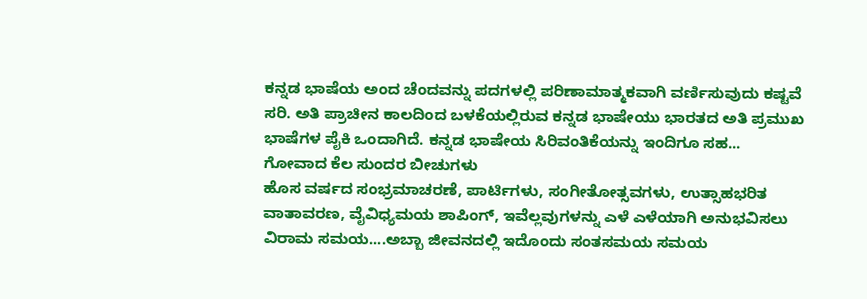ಕನ್ನಡ ಭಾಷೆಯ ಅಂದ ಚೆಂದವನ್ನು ಪದಗಳಲ್ಲಿ ಪರಿಣಾಮಾತ್ಮಕವಾಗಿ ವರ್ಣಿಸುವುದು ಕಷ್ಟವೆ ಸರಿ. ಅತಿ ಪ್ರಾಚೀನ ಕಾಲದಿಂದ ಬಳಕೆಯಲ್ಲಿರುವ ಕನ್ನಡ ಭಾಷೇಯು ಭಾರತದ ಅತಿ ಪ್ರಮುಖ ಭಾಷೆಗಳ ಪೈಕಿ ಒಂದಾಗಿದೆ. ಕನ್ನಡ ಭಾಷೇಯ ಸಿರಿವಂತಿಕೆಯನ್ನು ಇಂದಿಗೂ ಸಹ...
ಗೋವಾದ ಕೆಲ ಸುಂದರ ಬೀಚುಗಳು
ಹೊಸ ವರ್ಷದ ಸಂಭ್ರಮಾಚರಣೆ, ಪಾರ್ಟಿಗಳು, ಸಂಗೀತೋತ್ಸವಗಳು, ಉತ್ಸಾಹಭರಿತ ವಾತಾವರಣ, ವೈವಿಧ್ಯಮಯ ಶಾಪಿಂಗ್, ಇವೆಲ್ಲವುಗಳನ್ನು ಎಳೆ ಎಳೆಯಾಗಿ ಅನುಭವಿಸಲು ವಿರಾಮ ಸಮಯ....ಅಬ್ಬಾ ಜೀವನದಲ್ಲಿ ಇದೊಂದು ಸಂತಸಮಯ ಸಮಯ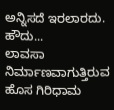ಅನ್ನಿಸದೆ ಇರಲಾರದು. ಹೌದು...
ಲಾವಸಾ ನಿರ್ಮಾಣವಾಗುತ್ತಿರುವ ಹೊಸ ಗಿರಿಧಾಮ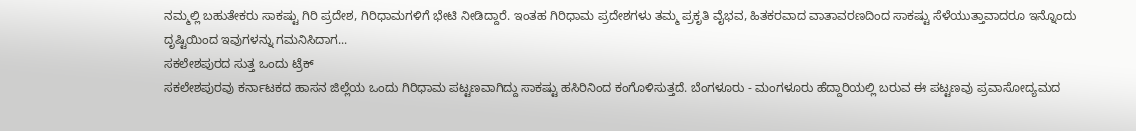ನಮ್ಮಲ್ಲಿ ಬಹುತೇಕರು ಸಾಕಷ್ಟು ಗಿರಿ ಪ್ರದೇಶ, ಗಿರಿಧಾಮಗಳಿಗೆ ಭೇಟಿ ನೀಡಿದ್ದಾರೆ. ಇಂತಹ ಗಿರಿಧಾಮ ಪ್ರದೇಶಗಳು ತಮ್ಮ ಪ್ರಕೃತಿ ವೈಭವ, ಹಿತಕರವಾದ ವಾತಾವರಣದಿಂದ ಸಾಕಷ್ಟು ಸೆಳೆಯುತ್ತಾವಾದರೂ ಇನ್ನೊಂದು ದೃಷ್ಟಿಯಿಂದ ಇವುಗಳನ್ನು ಗಮನಿಸಿದಾಗ...
ಸಕಲೇಶಪುರದ ಸುತ್ತ ಒಂದು ಟ್ರೆಕ್
ಸಕಲೇಶಪುರವು ಕರ್ನಾಟಕದ ಹಾಸನ ಜಿಲ್ಲೆಯ ಒಂದು ಗಿರಿಧಾಮ ಪಟ್ಟಣವಾಗಿದ್ದು ಸಾಕಷ್ಟು ಹಸಿರಿನಿಂದ ಕಂಗೊಳಿಸುತ್ತದೆ. ಬೆಂಗಳೂರು - ಮಂಗಳೂರು ಹೆದ್ದಾರಿಯಲ್ಲಿ ಬರುವ ಈ ಪಟ್ಟಣವು ಪ್ರವಾಸೋದ್ಯಮದ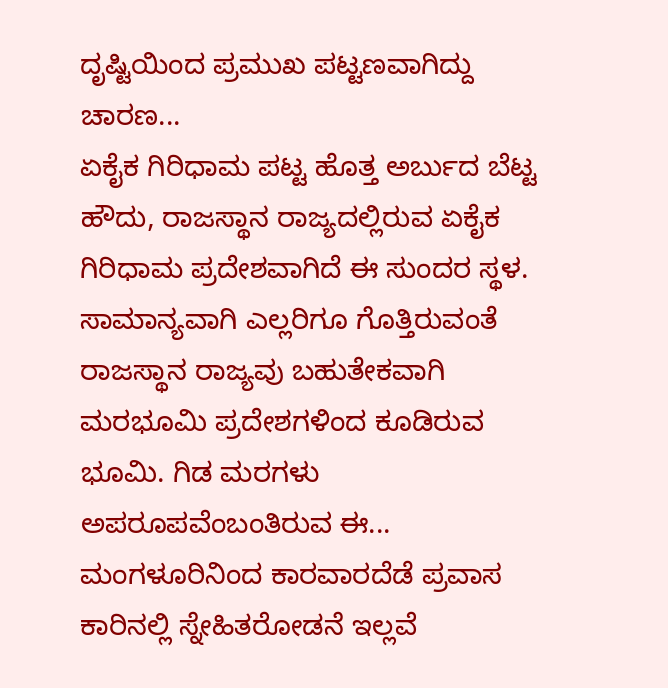ದೃಷ್ಟಿಯಿಂದ ಪ್ರಮುಖ ಪಟ್ಟಣವಾಗಿದ್ದು ಚಾರಣ...
ಏಕೈಕ ಗಿರಿಧಾಮ ಪಟ್ಟ ಹೊತ್ತ ಅರ್ಬುದ ಬೆಟ್ಟ
ಹೌದು, ರಾಜಸ್ಥಾನ ರಾಜ್ಯದಲ್ಲಿರುವ ಏಕೈಕ ಗಿರಿಧಾಮ ಪ್ರದೇಶವಾಗಿದೆ ಈ ಸುಂದರ ಸ್ಥಳ. ಸಾಮಾನ್ಯವಾಗಿ ಎಲ್ಲರಿಗೂ ಗೊತ್ತಿರುವಂತೆ ರಾಜಸ್ಥಾನ ರಾಜ್ಯವು ಬಹುತೇಕವಾಗಿ ಮರಭೂಮಿ ಪ್ರದೇಶಗಳಿಂದ ಕೂಡಿರುವ ಭೂಮಿ. ಗಿಡ ಮರಗಳು ಅಪರೂಪವೆಂಬಂತಿರುವ ಈ...
ಮಂಗಳೂರಿನಿಂದ ಕಾರವಾರದೆಡೆ ಪ್ರವಾಸ
ಕಾರಿನಲ್ಲಿ ಸ್ನೇಹಿತರೋಡನೆ ಇಲ್ಲವೆ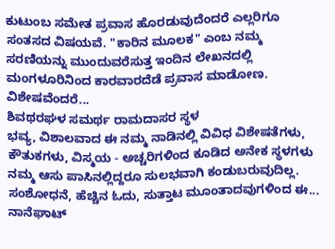ಕುಟುಂಬ ಸಮೇತ ಪ್ರವಾಸ ಹೊರಡುವುದೆಂದರೆ ಎಲ್ಲರಿಗೂ ಸಂತಸದ ವಿಷಯವೆ. "ಕಾರಿನ ಮೂಲಕ" ಎಂಬ ನಮ್ಮ ಸರಣಿಯನ್ನು ಮುಂದುವರೆಸುತ್ತ ಇಂದಿನ ಲೇಖನದಲ್ಲಿ ಮಂಗಳೂರಿನಿಂದ ಕಾರವಾರದೆಡೆ ಪ್ರವಾಸ ಮಾಡೋಣ. ವಿಶೇಷವೆಂದರೆ...
ಶಿವಥರಘಳ ಸಮರ್ಥ ರಾಮದಾಸರ ಸ್ಥಳ
ಭವ್ಯ, ವಿಶಾಲವಾದ ಈ ನಮ್ಮ ನಾಡಿನಲ್ಲಿ ವಿವಿಧ ವಿಶೇಷತೆಗಳು, ಕೌತುಕಗಳು, ವಿಸ್ಮಯ - ಅಚ್ಚರಿಗಳಿಂದ ಕೂಡಿದ ಅನೇಕ ಸ್ಥಳಗಳು ನಮ್ಮ ಆಸು ಪಾಸಿನಲ್ಲಿದ್ದರೂ ಸುಲಭವಾಗಿ ಕಂಡುಬರುವುದಿಲ್ಲ. ಸಂಶೋಧನೆ, ಹೆಚ್ಚಿನ ಓದು, ಸುತ್ತಾಟ ಮೂಂತಾದವುಗಳಿಂದ ಈ...
ನಾನೆಘಾಟ್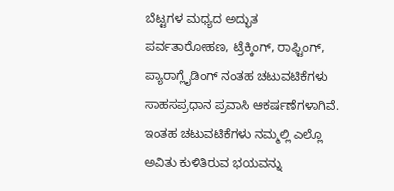ಬೆಟ್ಟಗಳ ಮಧ್ಯದ ಅದ್ಭುತ
ಪರ್ವತಾರೋಹಣ, ಟ್ರೆಕ್ಕಿಂಗ್, ರಾಫ್ಟಿಂಗ್, ಪ್ಯಾರಾಗ್ಲೈಡಿಂಗ್ ನಂತಹ ಚಟುವಟಿಕೆಗಳು ಸಾಹಸಪ್ರಧಾನ ಪ್ರವಾಸಿ ಆಕರ್ಷಣೆಗಳಾಗಿವೆ. ಇಂತಹ ಚಟುವಟಿಕೆಗಳು ನಮ್ಮಲ್ಲಿ ಎಲ್ಲೊ ಅವಿತು ಕುಳಿತಿರುವ ಭಯವನ್ನು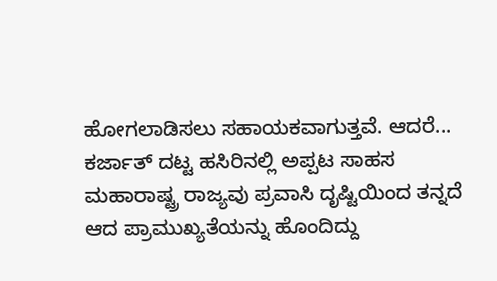ಹೋಗಲಾಡಿಸಲು ಸಹಾಯಕವಾಗುತ್ತವೆ. ಆದರೆ...
ಕರ್ಜಾತ್ ದಟ್ಟ ಹಸಿರಿನಲ್ಲಿ ಅಪ್ಪಟ ಸಾಹಸ
ಮಹಾರಾಷ್ಟ್ರ ರಾಜ್ಯವು ಪ್ರವಾಸಿ ದೃಷ್ಟಿಯಿಂದ ತನ್ನದೆ ಆದ ಪ್ರಾಮುಖ್ಯತೆಯನ್ನು ಹೊಂದಿದ್ದು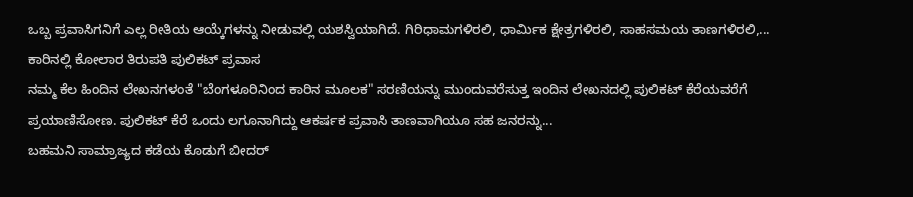ಒಬ್ಬ ಪ್ರವಾಸಿಗನಿಗೆ ಎಲ್ಲ ರೀತಿಯ ಆಯ್ಕೆಗಳನ್ನು ನೀಡುವಲ್ಲಿ ಯಶಸ್ವಿಯಾಗಿದೆ. ಗಿರಿಧಾಮಗಳಿರಲಿ, ಧಾರ್ಮಿಕ ಕ್ಷೇತ್ರಗಳಿರಲಿ, ಸಾಹಸಮಯ ತಾಣಗಳಿರಲಿ,...
ಕಾರಿನಲ್ಲಿ ಕೋಲಾರ ತಿರುಪತಿ ಪುಲಿಕಟ್ ಪ್ರವಾಸ
ನಮ್ಮ ಕೆಲ ಹಿಂದಿನ ಲೇಖನಗಳಂತೆ "ಬೆಂಗಳೂರಿನಿಂದ ಕಾರಿನ ಮೂಲಕ" ಸರಣಿಯನ್ನು ಮುಂದುವರೆಸುತ್ತ ಇಂದಿನ ಲೇಖನದಲ್ಲಿ ಪುಲಿಕಟ್ ಕೆರೆಯವರೆಗೆ ಪ್ರಯಾಣಿಸೋಣ. ಪುಲಿಕಟ್ ಕೆರೆ ಒಂದು ಲಗೂನಾಗಿದ್ದು ಆಕರ್ಷಕ ಪ್ರವಾಸಿ ತಾಣವಾಗಿಯೂ ಸಹ ಜನರನ್ನು...
ಬಹಮನಿ ಸಾಮ್ರಾಜ್ಯದ ಕಡೆಯ ಕೊಡುಗೆ ಬೀದರ್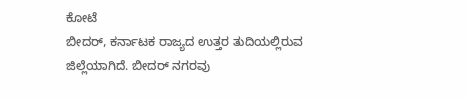ಕೋಟೆ
ಬೀದರ್, ಕರ್ನಾಟಕ ರಾಜ್ಯದ ಉತ್ತರ ತುದಿಯಲ್ಲಿರುವ ಜಿಲ್ಲೆಯಾಗಿದೆ. ಬೀದರ್ ನಗರವು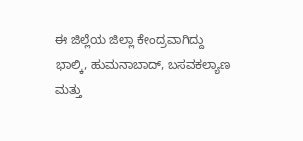ಈ ಜಿಲ್ಲೆಯ ಜಿಲ್ಲಾ ಕೇಂದ್ರವಾಗಿದ್ದು ಭಾಲ್ಕಿ, ಹುಮನಾಬಾದ್, ಬಸವಕಲ್ಯಾಣ ಮತ್ತು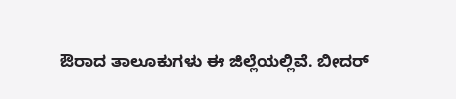ಔರಾದ ತಾಲೂಕುಗಳು ಈ ಜಿಲ್ಲೆಯಲ್ಲಿವೆ. ಬೀದರ್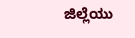ಜಿಲ್ಲೆಯು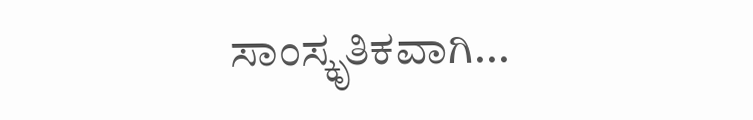ಸಾಂಸ್ಕೃತಿಕವಾಗಿ...